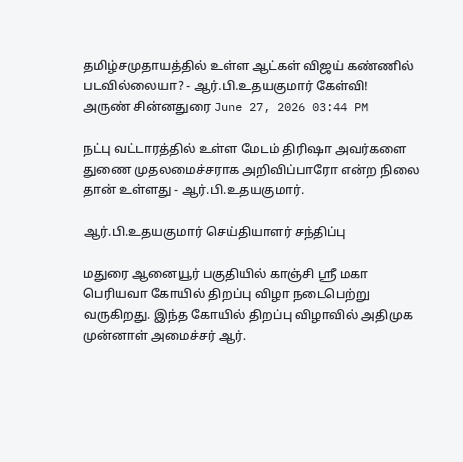தமிழ்சமுதாயத்தில் உள்ள ஆட்கள் விஜய் கண்ணில் படவில்லையா? - ஆர்.பி.உதயகுமார் கேள்வி!
அருண் சின்னதுரை June 27, 2026 03:44 PM

நட்பு வட்டாரத்தில் உள்ள மேடம் திரிஷா அவர்களை துணை முதலமைச்சராக அறிவிப்பாரோ என்ற நிலை தான் உள்ளது - ஆர்.பி.உதயகுமார்.

ஆர்.பி.உதயகுமார் செய்தியாளர் சந்திப்பு

மதுரை ஆனையூர் பகுதியில் காஞ்சி ஸ்ரீ மகா பெரியவா கோயில் திறப்பு விழா நடைபெற்று வருகிறது. இந்த கோயில் திறப்பு விழாவில் அதிமுக முன்னாள் அமைச்சர் ஆர்.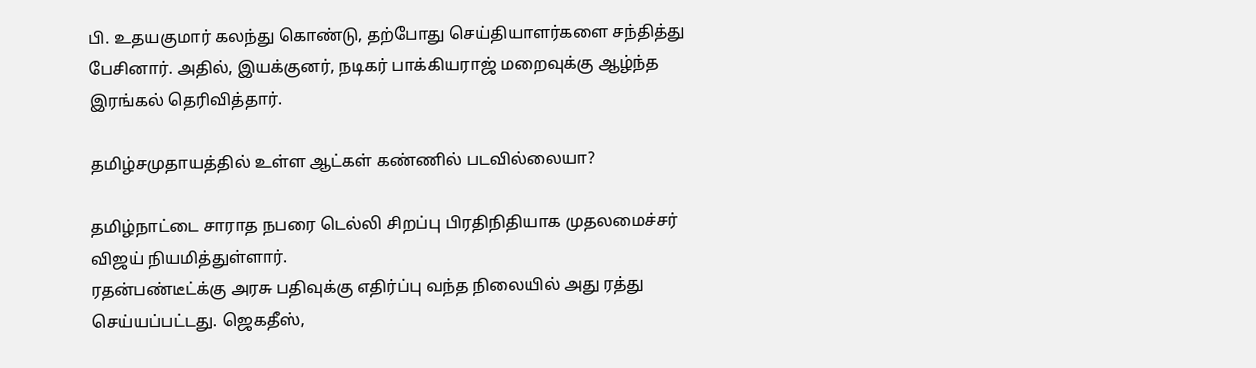பி. உதயகுமார் கலந்து கொண்டு, தற்போது செய்தியாளர்களை சந்தித்து பேசினார். அதில், இயக்குனர், நடிகர் பாக்கியராஜ் மறைவுக்கு ஆழ்ந்த இரங்கல் தெரிவித்தார்.

தமிழ்சமுதாயத்தில் உள்ள ஆட்கள் கண்ணில் படவில்லையா?

தமிழ்நாட்டை சாராத நபரை டெல்லி சிறப்பு பிரதிநிதியாக முதலமைச்சர் விஜய் நியமித்துள்ளார்.
ரதன்பண்டீட்க்கு அரசு பதிவுக்கு எதிர்ப்பு வந்த நிலையில் அது ரத்து செய்யப்பட்டது. ஜெகதீஸ்,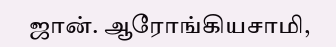ஜான். ஆரோங்கியசாமி,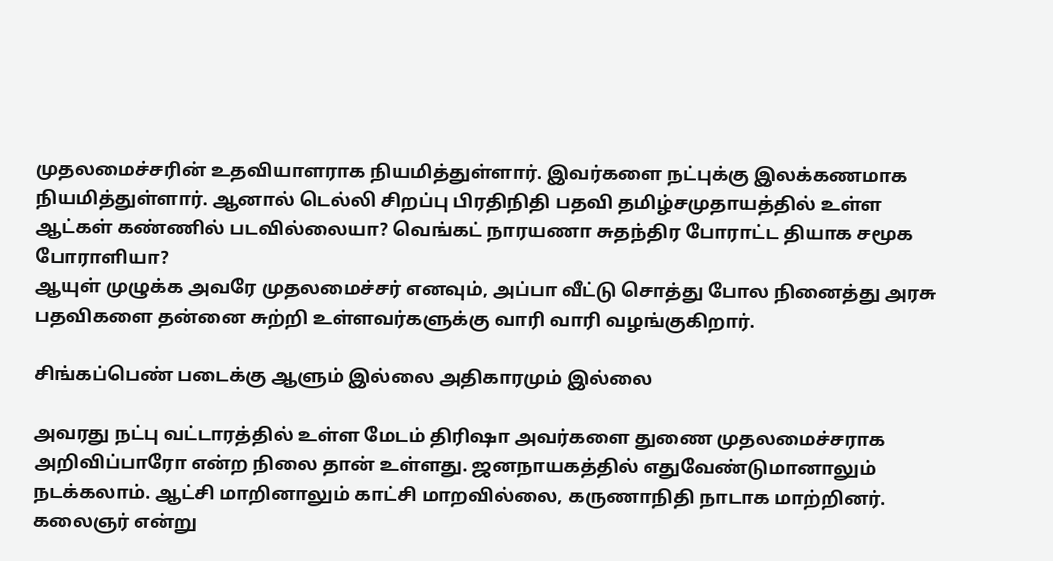முதலமைச்சரின் உதவியாளராக நியமித்துள்ளார். இவர்களை நட்புக்கு இலக்கணமாக நியமித்துள்ளார். ஆனால் டெல்லி சிறப்பு பிரதிநிதி பதவி தமிழ்சமுதாயத்தில் உள்ள ஆட்கள் கண்ணில் படவில்லையா? வெங்கட் நாரயணா சுதந்திர போராட்ட தியாக சமூக போராளியா?
ஆயுள் முழுக்க அவரே முதலமைச்சர் எனவும், அப்பா வீட்டு சொத்து போல நினைத்து அரசு பதவிகளை தன்னை சுற்றி உள்ளவர்களுக்கு வாரி வாரி வழங்குகிறார்.

சிங்கப்பெண் படைக்கு ஆளும் இல்லை அதிகாரமும் இல்லை

அவரது நட்பு வட்டாரத்தில் உள்ள மேடம் திரிஷா அவர்களை துணை முதலமைச்சராக அறிவிப்பாரோ என்ற நிலை தான் உள்ளது. ஜனநாயகத்தில் எதுவேண்டுமானாலும் நடக்கலாம். ஆட்சி மாறினாலும் காட்சி மாறவில்லை, கருணாநிதி நாடாக மாற்றினர். கலைஞர் என்று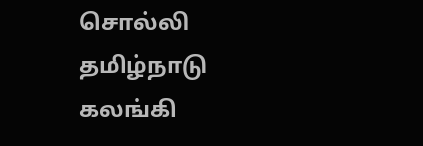சொல்லி தமிழ்நாடு கலங்கி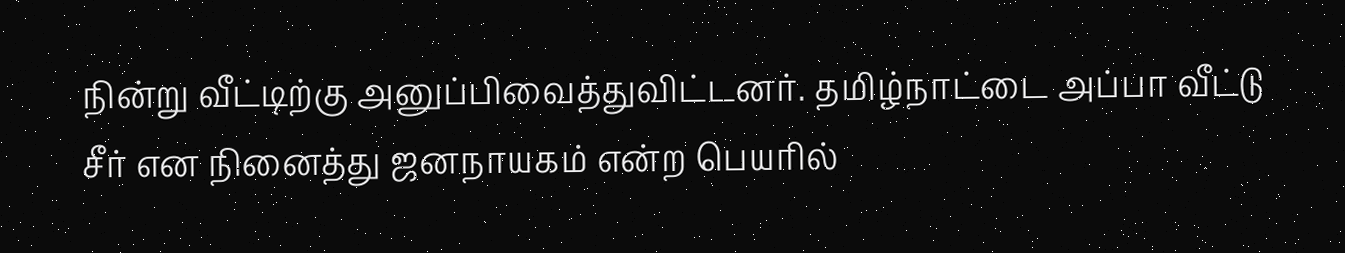நின்று வீட்டிற்கு அனுப்பிவைத்துவிட்டனர். தமிழ்நாட்டை அப்பா வீட்டு சீர் என நினைத்து ஜனநாயகம் என்ற பெயரில்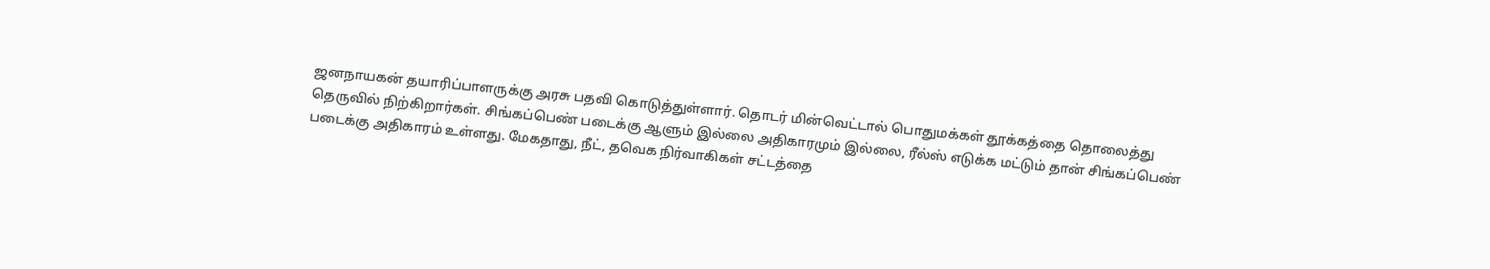ஜனநாயகன் தயாரிப்பாளருக்கு அரசு பதவி கொடுத்துள்ளார். தொடர் மின்வெட்டால் பொதுமக்கள் தூக்கத்தை தொலைத்து தெருவில் நிற்கிறார்கள். சிங்கப்பெண் படைக்கு ஆளும் இல்லை அதிகாரமும் இல்லை, ரீல்ஸ் எடுக்க மட்டும் தான் சிங்கப்பெண் படைக்கு அதிகாரம் உள்ளது. மேகதாது, நீட், தவெக நிர்வாகிகள் சட்டத்தை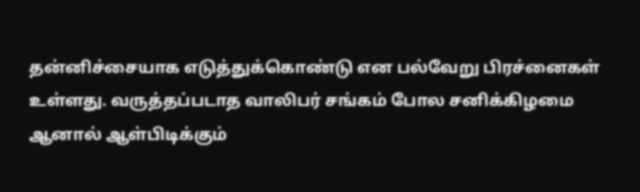தன்னிச்சையாக எடுத்துக்கொண்டு என பல்வேறு பிரச்னைகள் உள்ளது. வருத்தப்படாத வாலிபர் சங்கம் போல சனிக்கிழமை ஆனால் ஆள்பிடிக்கும்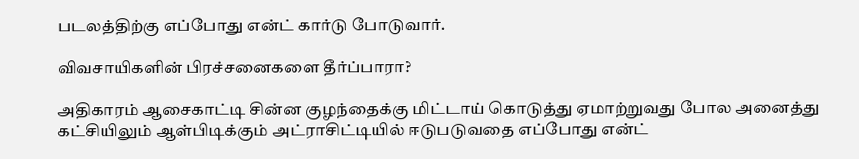படலத்திற்கு எப்போது என்ட் கார்டு போடுவார்.

விவசாயிகளின் பிரச்சனைகளை தீர்ப்பாரா?

அதிகாரம் ஆசைகாட்டி சின்ன குழந்தைக்கு மிட்டாய் கொடுத்து ஏமாற்றுவது போல அனைத்து கட்சியிலும் ஆள்பிடிக்கும் அட்ராசிட்டியில் ஈடுபடுவதை எப்போது என்ட்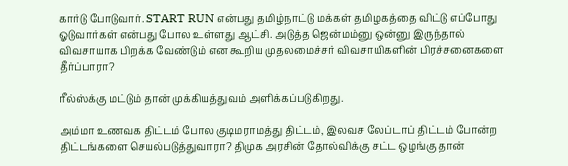கார்டு போடுவார். START RUN என்பது தமிழ்நாட்டு மக்கள் தமிழகத்தை விட்டு எப்போது ஓடுவார்கள் என்பது போல உள்ளது ஆட்சி. அடுத்த ஜென்மம்னு ஒன்னு இருந்தால் விவசாயாக பிறக்க வேண்டும் என கூறிய முதலமைச்சர் விவசாயிகளின் பிரச்சனைகளை தீர்ப்பாரா?

ரீல்ஸ்க்கு மட்டும் தான் முக்கியத்துவம் அளிக்கப்படுகிறது.

அம்மா உணவக திட்டம் போல குடிமராமத்து திட்டம், இலவச லேப்டாப் திட்டம் போன்ற திட்டங்களை செயல்படுத்துவாரா? திமுக அரசின் தோல்விக்கு சட்ட ஒழங்கு தான்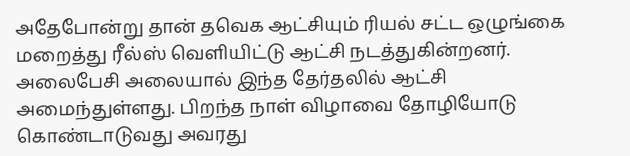அதேபோன்று தான் தவெக ஆட்சியும் ரியல் சட்ட ஒழுங்கை மறைத்து ரீல்ஸ் வெளியிட்டு ஆட்சி நடத்துகின்றனர். அலைபேசி அலையால் இந்த தேர்தலில் ஆட்சி அமைந்துள்ளது. பிறந்த நாள் விழாவை தோழியோடு கொண்டாடுவது அவரது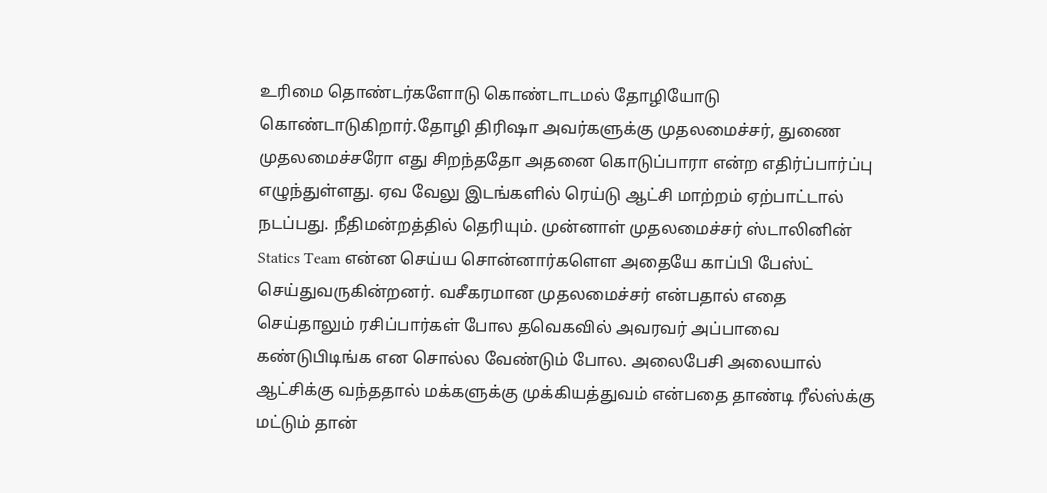உரிமை தொண்டர்களோடு கொண்டாடமல் தோழியோடு கொண்டாடுகிறார்.தோழி திரிஷா அவர்களுக்கு முதலமைச்சர், துணை முதலமைச்சரோ எது சிறந்ததோ அதனை கொடுப்பாரா என்ற எதிர்ப்பார்ப்பு எழுந்துள்ளது. ஏவ வேலு இடங்களில் ரெய்டு ஆட்சி மாற்றம் ஏற்பாட்டால் நடப்பது. நீதிமன்றத்தில் தெரியும். முன்னாள் முதலமைச்சர் ஸ்டாலினின் Statics Team என்ன செய்ய சொன்னார்களௌ அதையே காப்பி பேஸ்ட் செய்துவருகின்றனர். வசீகரமான முதலமைச்சர் என்பதால் எதை செய்தாலும் ரசிப்பார்கள் போல தவெகவில் அவரவர் அப்பாவை கண்டுபிடிங்க என சொல்ல வேண்டும் போல. அலைபேசி அலையால் ஆட்சிக்கு வந்ததால் மக்களுக்கு முக்கியத்துவம் என்பதை தாண்டி ரீல்ஸ்க்கு மட்டும் தான்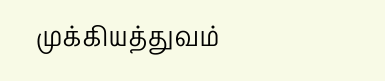முக்கியத்துவம்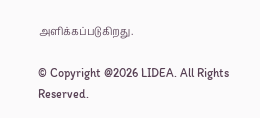அளிக்கப்படுகிறது.

© Copyright @2026 LIDEA. All Rights Reserved.